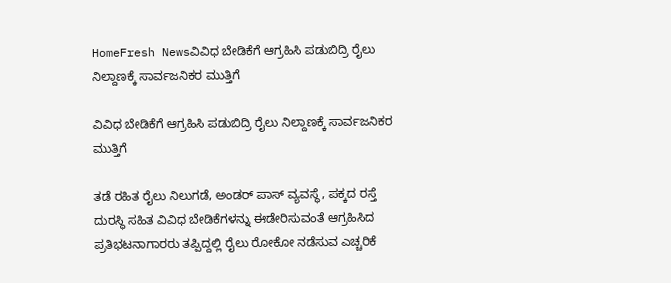HomeFresh Newsವಿವಿಧ ಬೇಡಿಕೆಗೆ ಆಗ್ರಹಿಸಿ ಪಡುಬಿದ್ರಿ ರೈಲು ನಿಲ್ದಾಣಕ್ಕೆ ಸಾರ್ವಜನಿಕರ ಮುತ್ತಿಗೆ

ವಿವಿಧ ಬೇಡಿಕೆಗೆ ಆಗ್ರಹಿಸಿ ಪಡುಬಿದ್ರಿ ರೈಲು ನಿಲ್ದಾಣಕ್ಕೆ ಸಾರ್ವಜನಿಕರ ಮುತ್ತಿಗೆ

ತಡೆ ರಹಿತ ರೈಲು ನಿಲುಗಡೆ, ಅಂಡರ್ ಪಾಸ್ ವ್ಯವಸ್ಥೆ, ಪಕ್ಕದ ರಸ್ತೆ ದುರಸ್ಥಿ ಸಹಿತ ವಿವಿಧ ಬೇಡಿಕೆಗಳನ್ನು ಈಡೇರಿಸುವಂತೆ ಆಗ್ರಹಿಸಿದ ಪ್ರತಿಭಟನಾಗಾರರು ತಪ್ಪಿದ್ದಲ್ಲಿ ರೈಲು ರೋಕೋ ನಡೆಸುವ ಎಚ್ಚರಿಕೆ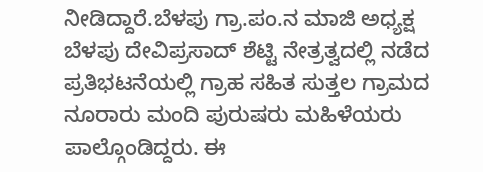ನೀಡಿದ್ದಾರೆ.ಬೆಳಪು ಗ್ರಾ.ಪಂ.ನ ಮಾಜಿ ಅಧ್ಯಕ್ಷ ಬೆಳಪು ದೇವಿಪ್ರಸಾದ್ ಶೆಟ್ಟಿ ನೇತ್ರತ್ವದಲ್ಲಿ ನಡೆದ ಪ್ರತಿಭಟನೆಯಲ್ಲಿ ಗ್ರಾಹ ಸಹಿತ ಸುತ್ತಲ ಗ್ರಾಮದ ನೂರಾರು ಮಂದಿ ಪುರುಷರು ಮಹಿಳೆಯರು ಪಾಲ್ಗೊಂಡಿದ್ದರು. ಈ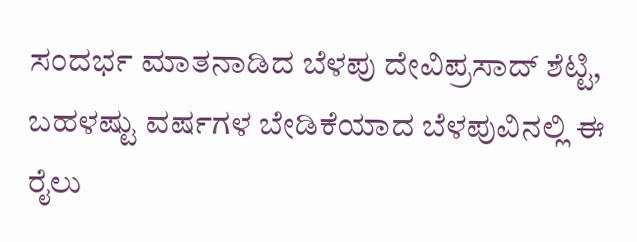ಸಂದರ್ಭ ಮಾತನಾಡಿದ ಬೆಳಪು ದೇವಿಪ್ರಸಾದ್ ಶೆಟ್ಟಿ, ಬಹಳಷ್ಟು ವರ್ಷಗಳ ಬೇಡಿಕೆಯಾದ ಬೆಳಪುವಿನಲ್ಲಿ ಈ ರೈಲು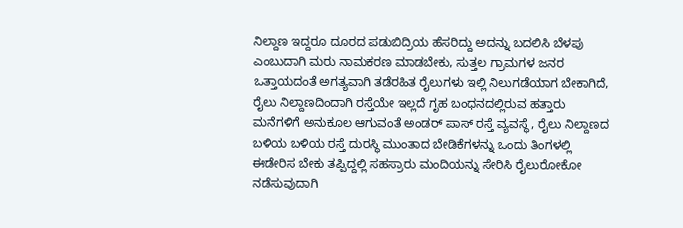ನಿಲ್ದಾಣ ಇದ್ದರೂ ದೂರದ ಪಡುಬಿದ್ರಿಯ ಹೆಸರಿದ್ದು ಅದನ್ನು ಬದಲಿಸಿ ಬೆಳಪು ಎಂಬುದಾಗಿ ಮರು ನಾಮಕರಣ ಮಾಡಬೇಕು, ಸುತ್ತಲ ಗ್ರಾಮಗಳ ಜನರ ಒತ್ತಾಯದಂತೆ ಅಗತ್ಯವಾಗಿ ತಡೆರಹಿತ ರೈಲುಗಳು ಇಲ್ಲಿ ನಿಲುಗಡೆಯಾಗ ಬೇಕಾಗಿದೆ, ರೈಲು ನಿಲ್ದಾಣದಿಂದಾಗಿ ರಸ್ತೆಯೇ ಇಲ್ಲದೆ ಗೃಹ ಬಂಧನದಲ್ಲಿರುವ ಹತ್ತಾರು ಮನೆಗಳಿಗೆ ಅನುಕೂಲ ಆಗುವಂತೆ ಅಂಡರ್ ಪಾಸ್ ರಸ್ತೆ ವ್ಯವಸ್ಥೆ, ರೈಲು ನಿಲ್ದಾಣದ ಬಳಿಯ ಬಳಿಯ ರಸ್ತೆ ದುರಸ್ಥಿ ಮುಂತಾದ ಬೇಡಿಕೆಗಳನ್ನು ಒಂದು ತಿಂಗಳಲ್ಲಿ ಈಡೇರಿಸ ಬೇಕು ತಪ್ಪಿದ್ದಲ್ಲಿ ಸಹಸ್ರಾರು ಮಂದಿಯನ್ನು ಸೇರಿಸಿ ರೈಲುರೋಕೋ ನಡೆಸುವುದಾಗಿ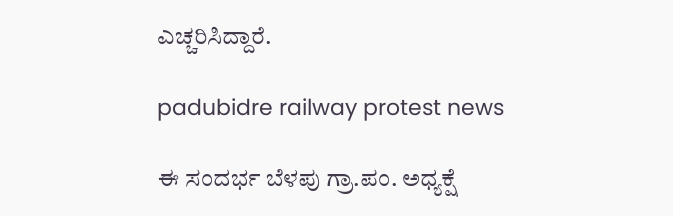ಎಚ್ಚರಿಸಿದ್ದಾರೆ.

padubidre railway protest news

ಈ ಸಂದರ್ಭ ಬೆಳಪು ಗ್ರಾ.ಪಂ. ಅಧ್ಯಕ್ಷೆ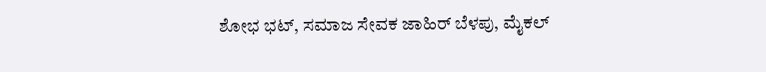ಶೋಭ ಭಟ್, ಸಮಾಜ ಸೇವಕ ಜಾಹಿರ್ ಬೆಳಪು, ಮೈಕಲ್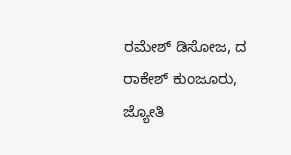ರಮೇಶ್ ಡಿಸೋಜ, ದ ರಾಕೇಶ್ ಕುಂಜೂರು, ಜ್ಯೋತಿ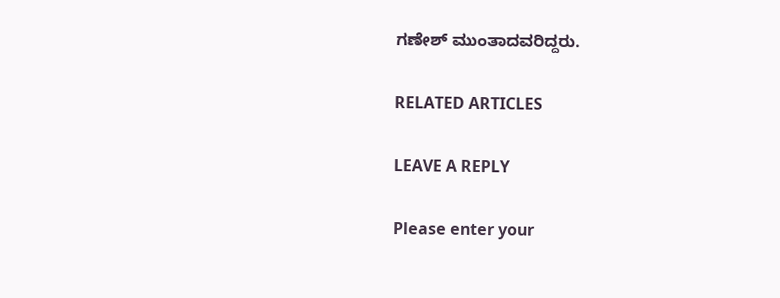ಗಣೇಶ್ ಮುಂತಾದವರಿದ್ದರು.

RELATED ARTICLES

LEAVE A REPLY

Please enter your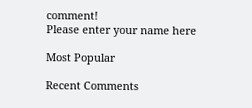comment!
Please enter your name here

Most Popular

Recent Comments